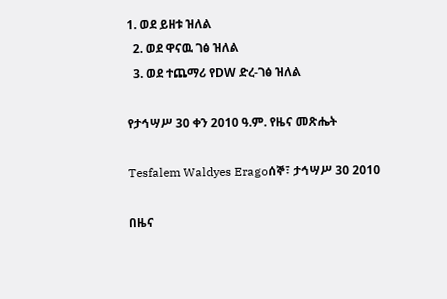1. ወደ ይዘቱ ዝለል
  2. ወደ ዋናዉ ገፅ ዝለል
  3. ወደ ተጨማሪ የDW ድረ-ገፅ ዝለል

የታኅሣሥ 30 ቀን 2010 ዓ.ም. የዜና መጽሔት

Tesfalem Waldyes Eragoሰኞ፣ ታኅሣሥ 30 2010

በዜና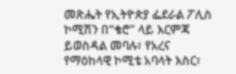መጽሔት የኢትዮጵያ ፌደራል ፖሊስ ኮሚሽን በ“ቄሮ” ላይ እርምጃ ይወስዳል መባሉ፣ የአረና የማዕከላዊ ኮሚቴ አባላት እስር፣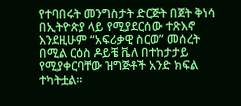የተባበሩት መንግስታት ድርጅት በጀት ቅነሳ በኢትዮጵያ ላይ የሚያደርሰው ተጽእኖ እንደዚሁም “አፍሪቃዊ ስርወ” መሰረት በሚል ርዕስ ዶይቼ ቬለ በተከታታይ የሚያቀርባቸው ዝግጅቶች አንድ ክፍል ተካትቷል።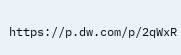https://p.dw.com/p/2qWxR